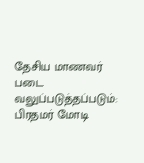தேசிய மாணவர் படை வலுப்படுத்தப்படும்: பிரதமர் மோடி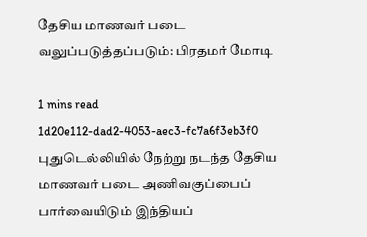தேசிய மாணவர் படை வலுப்படுத்தப்படும்: பிரதமர் மோடி

1 mins read
1d20e112-dad2-4053-aec3-fc7a6f3eb3f0
புதுடெல்லியில் நேற்று நடந்த தேசிய மாணவர் படை அணிவகுப்பைப் பார்வையிடும் இந்தியப்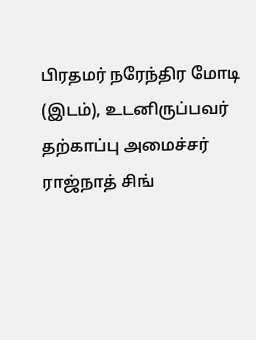பிரதமர் நரேந்திர மோடி (இடம்), உடனிருப்பவர் தற்காப்பு அமைச்சர் ராஜ்நாத் சிங்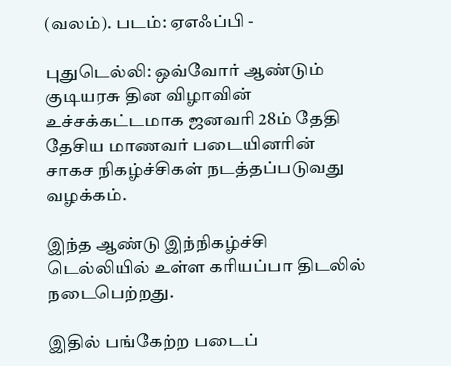(வலம்). படம்: ஏஎஃப்பி -

புதுடெல்லி: ஒவ்வோர் ஆண்டும் குடியரசு தின விழாவின் உச்சக்கட்டமாக ஜனவரி 28ம் தேதி தேசிய மாணவர் படையினரின் சாகச நிகழ்ச்சிகள் நடத்தப்படுவது வழக்கம்.

இந்த ஆண்டு இந்நிகழ்ச்சி டெல்லியில் உள்ள கரியப்பா திடலில் நடைபெற்றது.

இதில் பங்கேற்ற படைப்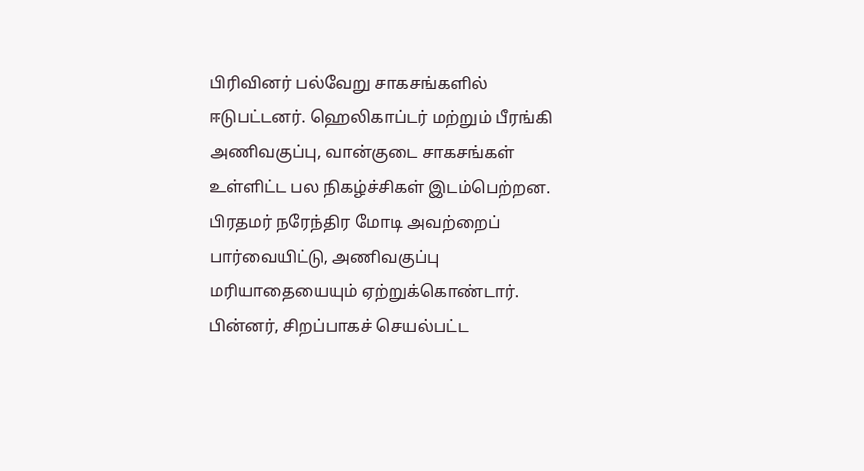பிரிவினர் பல்வேறு சாகசங்களில் ஈடுபட்டனர். ஹெலிகாப்டர் மற்றும் பீரங்கி அணிவகுப்பு, வான்குடை சாகசங்கள் உள்ளிட்ட பல நிகழ்ச்சிகள் இடம்பெற்றன. பிரதமர் நரேந்திர மோடி அவற்றைப் பார்வையிட்டு, அணிவகுப்பு மரியாதையையும் ஏற்றுக்கொண்டார். பின்னர், சிறப்பாகச் செயல்பட்ட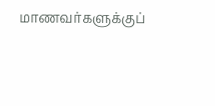மாணவர்களுக்குப்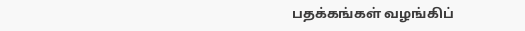பதக்கங்கள் வழங்கிப்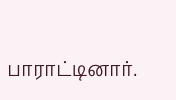பாராட்டினார்.